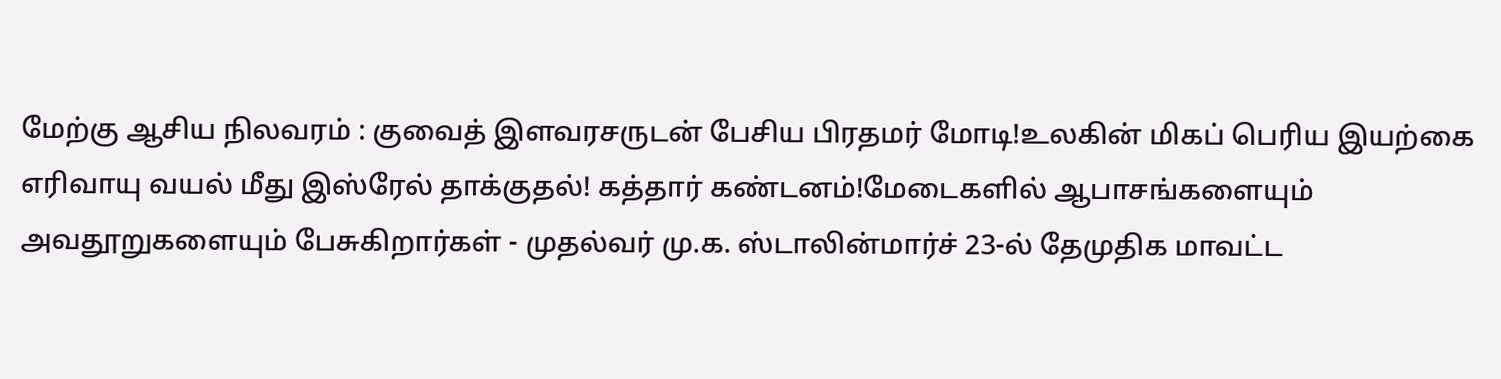மேற்கு ஆசிய நிலவரம் : குவைத் இளவரசருடன் பேசிய பிரதமர் மோடி!உலகின் மிகப் பெரிய இயற்கை எரிவாயு வயல் மீது இஸ்ரேல் தாக்குதல்! கத்தார் கண்டனம்!மேடைகளில் ஆபாசங்களையும் அவதூறுகளையும் பேசுகிறார்கள் - முதல்வர் மு.க. ஸ்டாலின்மார்ச் 23-ல் தேமுதிக மாவட்ட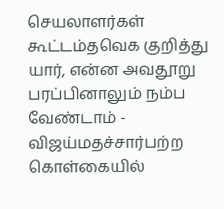செயலாளர்கள் கூட்டம்தவெக குறித்து யார், என்ன அவதூறு பரப்பினாலும் நம்ப வேண்டாம் - விஜய்மதச்சார்பற்ற கொள்கையில்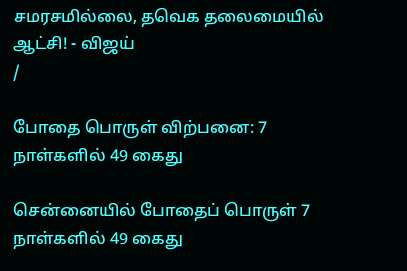சமரசமில்லை, தவெக தலைமையில் ஆட்சி! - விஜய்
/

போதை பொருள் விற்பனை: 7 நாள்களில் 49 கைது

சென்னையில் போதைப் பொருள் 7 நாள்களில் 49 கைது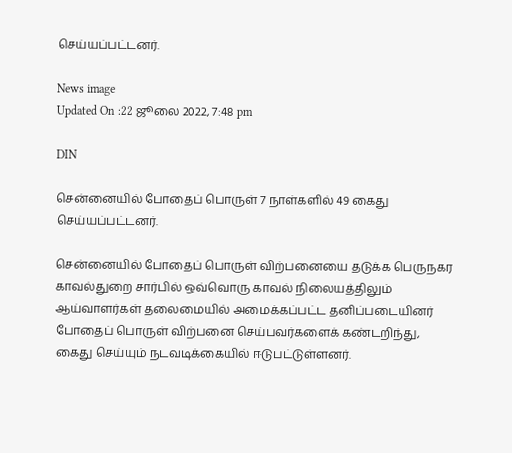செய்யப்பட்டனர்.

News image
Updated On :22 ஜூலை 2022, 7:48 pm

DIN

சென்னையில் போதைப் பொருள் 7 நாள்களில் 49 கைது செய்யப்பட்டனர்.

சென்னையில் போதைப் பொருள் விற்பனையை தடுக்க பெருநகர காவல்துறை சார்பில் ஒவ்வொரு காவல் நிலையத்திலும் ஆய்வாளர்கள் தலைமையில் அமைக்கப்பட்ட தனிப்படையினர் போதைப் பொருள் விற்பனை செய்பவர்களைக் கண்டறிந்து, கைது செய்யும் நடவடிக்கையில் ஈடுபட்டுள்ளனர்.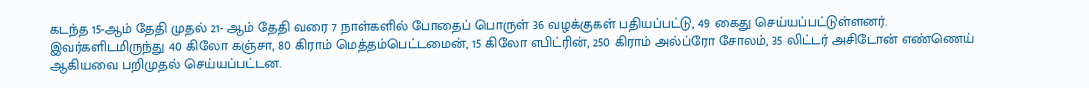கடந்த 15-ஆம் தேதி முதல் 21- ஆம் தேதி வரை 7 நாள்களில் போதைப் பொருள் 36 வழக்குகள் பதியப்பட்டு, 49 கைது செய்யப்பட்டுள்ளனர். இவர்களிடமிருந்து 40 கிலோ கஞ்சா, 80 கிராம் மெத்தம்பெட்டமைன், 15 கிலோ எபிட்ரின், 250 கிராம் அல்ப்ரோ சோலம், 35 லிட்டர் அசிடோன் எண்ணெய் ஆகியவை பறிமுதல் செய்யப்பட்டன.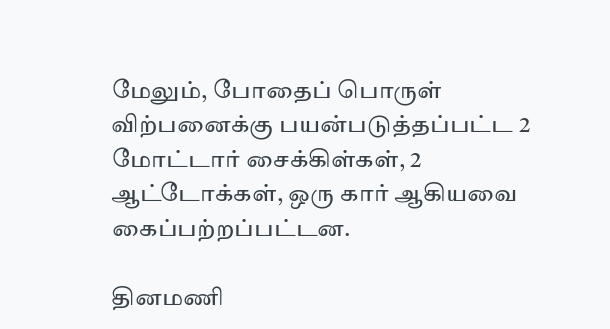மேலும், போதைப் பொருள் விற்பனைக்கு பயன்படுத்தப்பட்ட 2 மோட்டார் சைக்கிள்கள், 2 ஆட்டோக்கள், ஒரு கார் ஆகியவை கைப்பற்றப்பட்டன.

தினமணி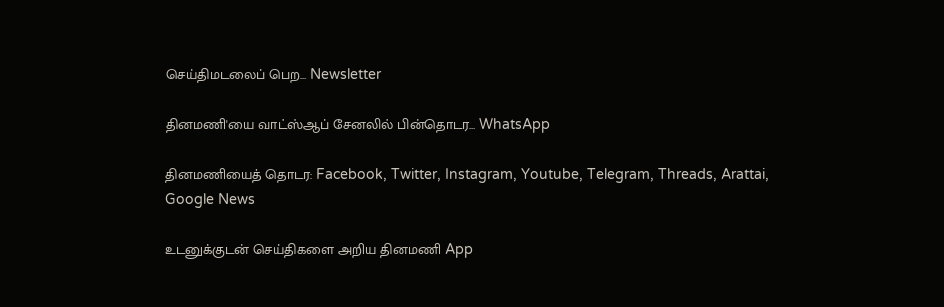செய்திமடலைப் பெற... Newsletter

தினமணி'யை வாட்ஸ்ஆப் சேனலில் பின்தொடர... WhatsApp

தினமணியைத் தொடர: Facebook, Twitter, Instagram, Youtube, Telegram, Threads, Arattai, Google News

உடனுக்குடன் செய்திகளை அறிய தினமணி App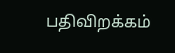பதிவிறக்கம்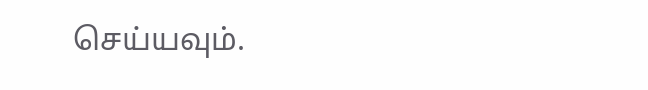செய்யவும்.